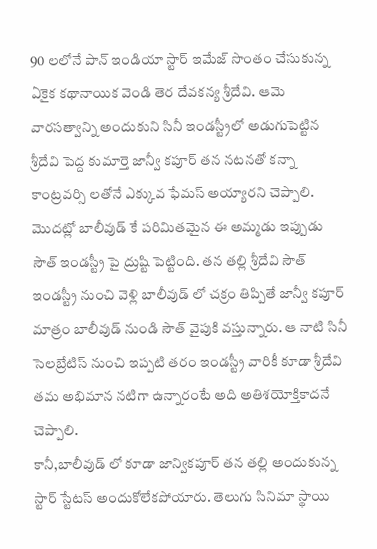90 లలోనే పాన్ ఇండియా స్టార్ ఇమేజ్ సొంతం చేసుకున్న ఏకైక కథానాయిక వెండి తెర దేవకన్య శ్రీదేవి. ఆమె వారసత్వాన్ని అందుకుని సినీ ఇండస్ట్రీలో అడుగుపెట్టిన శ్రీదేవి పెద్ద కుమార్తె జాన్వీ కపూర్ తన నటనతో కన్నా కాంట్రవర్సి లతోనే ఎక్కువ ఫేమస్ అయ్యారని చెప్పాలి.
మొదట్లో బాలీవుడ్ కే పరిమితమైన ఈ అమ్మడు ఇప్పుడు సౌత్ ఇండస్ట్రీ పై ద్రుష్టి పెట్టింది. తన తల్లి శ్రీదేవి సౌత్ ఇండస్ట్రీ నుంచి వెళ్లి బాలీవుడ్ లో చక్రం తిప్పితే జాన్వీ కపూర్ మాత్రం బాలీవుడ్ నుండి సౌత్ వైపుకి వస్తున్నారు. ఆ నాటి సినీ సెలబ్రేటిస్ నుంచి ఇప్పటి తరం ఇండస్ట్రీ వారికీ కూడా శ్రీదేవి తమ అభిమాన నటిగా ఉన్నారంటే అది అతిశయోక్తికాదనే చెప్పాలి.
కానీ,బాలీవుడ్ లో కూడా జాన్వికపూర్ తన తల్లి అందుకున్న స్టార్ స్టేటస్ అందుకోలేకపోయారు. తెలుగు సినిమా స్థాయి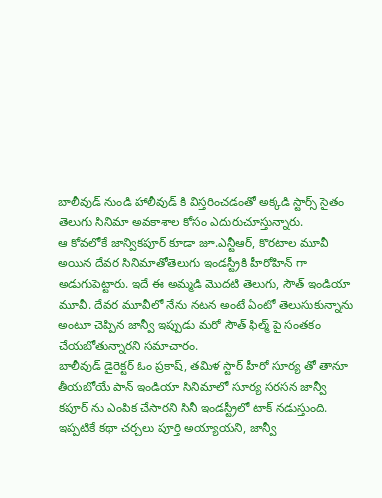బాలీవుడ్ నుండి హాలీవుడ్ కి విస్తరించడంతో అక్కడి స్టార్స్ సైతం తెలుగు సినిమా అవకాశాల కోసం ఎదురుచూస్తున్నారు.
ఆ కోవలోకే జాన్వికపూర్ కూడా జూ.ఎన్టీఆర్, కొరటాల మూవీ అయిన దేవర సినిమాతోతెలుగు ఇండస్ట్రీకి హీరోహిన్ గా అడుగుపెట్టారు. ఇదే ఈ అమ్మడి మొదటి తెలుగు, సౌత్ ఇండియా మూవీ. దేవర మూవీలో నేను నటన అంటే ఏంటో తెలుసుకున్నాను అంటూ చెప్పిన జాన్వీ ఇప్పుడు మరో సౌత్ ఫిల్మ్ పై సంతకం చేయబోతున్నారని సమాచారం.
బాలీవుడ్ డైరెక్టర్ ఓం ప్రకాష్, తమిళ స్టార్ హీరో సూర్య తో తానూ తీయబోయే పాన్ ఇండియా సినిమాలో సూర్య సరసన జాన్వీ కపూర్ ను ఎంపిక చేసారని సినీ ఇండస్ట్రీలో టాక్ నడుస్తుంది. ఇప్పటికే కథా చర్చలు పూర్తి అయ్యాయని, జాన్వీ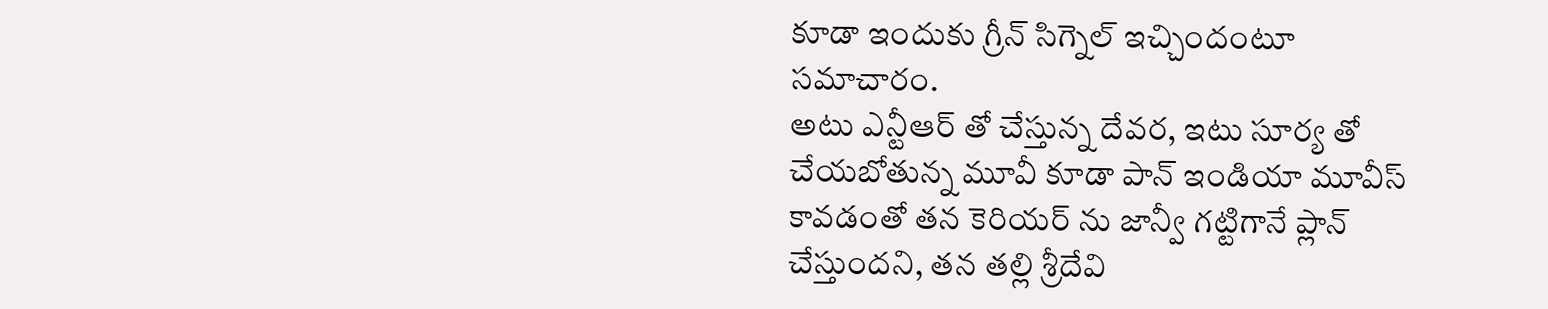కూడా ఇందుకు గ్రీన్ సిగ్నెల్ ఇచ్చిందంటూ సమాచారం.
అటు ఎన్టీఆర్ తో చేస్తున్న దేవర, ఇటు సూర్య తో చేయబోతున్న మూవీ కూడా పాన్ ఇండియా మూవీస్ కావడంతో తన కెరియర్ ను జాన్వీ గట్టిగానే ప్లాన్ చేస్తుందని, తన తల్లి శ్రీదేవి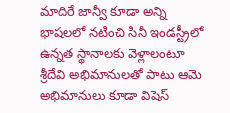మాదిరే జాన్వీ కూడా అన్ని భాషలలో నటించి సినీ ఇండస్ట్రీలో ఉన్నత స్థానాలకు వెళ్లాలంటూ శ్రీదేవి అభిమానులతో పాటు ఆమె అభిమానులు కూడా విషెస్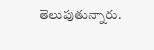తెలుపుతున్నారు.